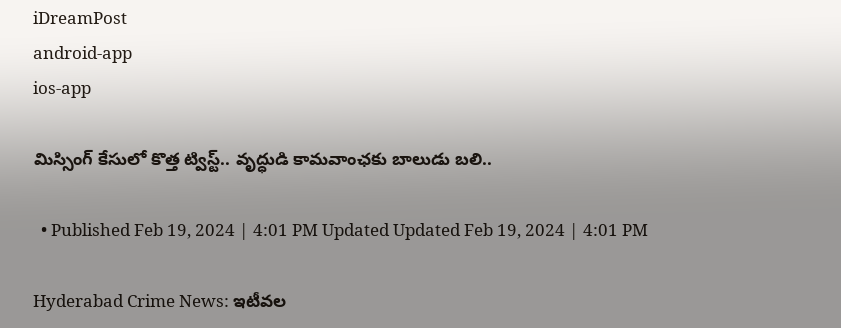iDreamPost
android-app
ios-app

మిస్సింగ్ కేసులో కొత్త ట్విస్ట్.. వృద్ధుడి కామవాంఛకు బాలుడు బలి..

  • Published Feb 19, 2024 | 4:01 PM Updated Updated Feb 19, 2024 | 4:01 PM

Hyderabad Crime News: ఇటీవల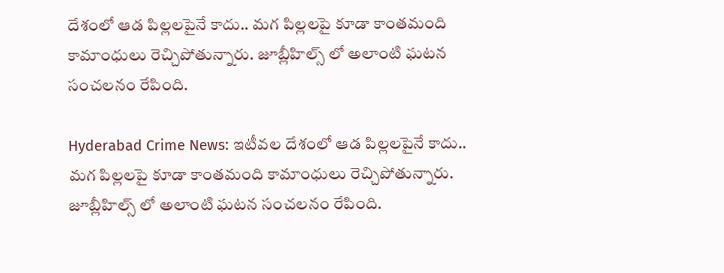దేశంలో ఆడ పిల్లలపైనే కాదు.. మగ పిల్లలపై కూడా కాంతమంది కామాంధులు రెచ్చిపోతున్నారు. జూబ్లీహిల్స్ లో అలాంటి ఘటన సంచలనం రేపింది.

Hyderabad Crime News: ఇటీవల దేశంలో ఆడ పిల్లలపైనే కాదు.. మగ పిల్లలపై కూడా కాంతమంది కామాంధులు రెచ్చిపోతున్నారు. జూబ్లీహిల్స్ లో అలాంటి ఘటన సంచలనం రేపింది.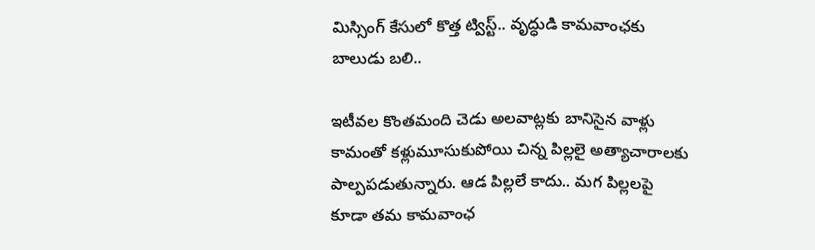మిస్సింగ్ కేసులో కొత్త ట్విస్ట్.. వృద్ధుడి కామవాంఛకు బాలుడు బలి..

ఇటీవల కొంతమంది చెడు అలవాట్లకు బానిసైన వాళ్లు కామంతో కళ్లుమూసుకుపోయి చిన్న పిల్లలై అత్యాచారాలకు పాల్పపడుతున్నారు. ఆడ పిల్లలే కాదు.. మగ పిల్లలపై కూడా తమ కామవాంఛ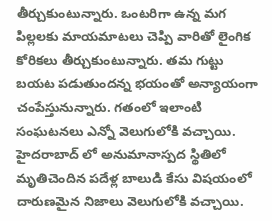తీర్చుకుంటున్నారు. ఒంటరిగా ఉన్న మగ పిల్లలకు మాయమాటలు చెప్పి వారితో లైంగిక కోరికలు తీర్చుకుంటున్నారు. తమ గుట్టు బయట పడుతుందన్న భయంతో అన్యాయంగా చంపేస్తునున్నారు. గతంలో ఇలాంటి సంఘటనలు ఎన్నో వెలుగులోకి వచ్చాయి. హైదరాబాద్ లో అనుమానాస్పద స్థితిలో మృతిచెందిన పదేళ్ల బాలుడి కేసు విషయంలో దారుణమైన నిజాలు వెలుగులోకి వచ్చాయి.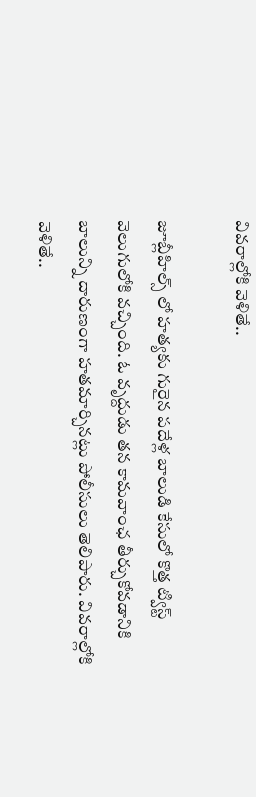వివరాల్లోకి వెళితే..

జూబ్లీహిల్స్ లో హత్యకు గురైన పదేళ్ల బాలుడి కేసులో కొత్త ట్విస్ట్ వెలుగులోకి వచ్చింది. ఓ వృద్దుడు తన కామవాంఛ తీర్చుకోవడానికి బాలున్ని దారుణంగా హతమార్చినట్లు పోలీసులు తెలిపారు. వివరాల్లోకి వెళితే..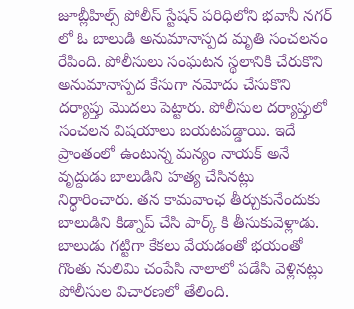జూబ్లీహిల్స్ పోలీస్ స్టేషన్ పరిధిలోని భవానీ నగర్ లో ఓ బాలుడి అనుమానాస్పద మృతి సంచలనం రేపింది. పోలీసులు సంఘటన స్థలానికి చేరుకొని అనుమానాస్పద కేసుగా నమోదు చేసుకొని దర్యాప్తు మొదలు పెట్టారు. పోలీసుల దర్యాప్తులో సంచలన విషయాలు బయటపడ్డాయి. ఇదే ప్రాంతంలో ఉంటున్న మన్యం నాయక్ అనే వృద్దుడు బాలుడిని హత్య చేసినట్లు నిర్ధారించారు. తన కామవాంఛ తీర్చుకునేందుకు బాలుడిని కిడ్నాప్ చేసి పార్క్ కి తీసుకువెళ్లాడు. బాలుడు గట్టిగా కేకలు వేయడంతో భయంతో గొంతు నులిమి చంపేసి నాలాలో పడేసి వెళ్లినట్లు పోలీసుల విచారణలో తేలింది.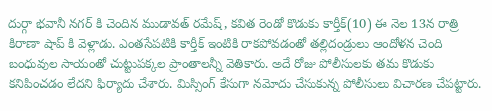దుర్గా భవానీ నగర్ కి చెందిన ముడావత్ రమేష్, కవిత రెండో కొడుకు కార్తీక్(10) ఈ నెల 13న రాత్రి కిరాణా షాప్ కి వెళ్లాడు. ఎంతసేపటికి కార్తీక్ ఇంటికి రాకపోవడంతో తల్లిదండ్రులు ఆందోళన చెంది బంధువుల సాయంతో చుట్టుపక్కల ప్రాంతాలన్నీ వెతికారు. అదే రోజు పోలీసులకు తమ కొడుకు కనిపించడం లేదని ఫిర్యాదు చేశారు. మిస్సింగ్ కేసుగా నమోదు చేసుకున్న పోలీసులు విచారణ చేపట్టారు.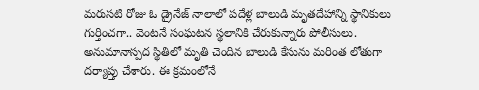మరుసటి రోజు ఓ డ్రైనేజ్ నాలాలో పదేళ్ల బాలుడి మృతదేహాన్ని స్థానికులు గుర్తించగా.. వెంటనే సంఘటన స్థలానికి చేరుకున్నారు పోలీసులు. అనుమానాస్పద స్థితిలో మృతి చెందిన బాలుడి కేసును మరింత లోతుగా దర్యాప్తు చేశారు. ఈ క్రమంలోనే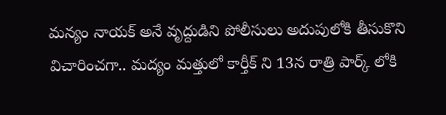మన్యం నాయక్ అనే వృద్దుడిని పోలీసులు అదుపులోకి తీసుకొని విచారించగా.. మద్యం మత్తులో కార్తీక్ ని 13న రాత్రి పార్క్ లోకి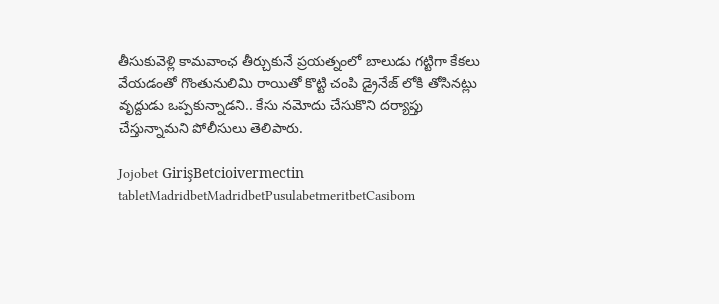తీసుకువెళ్లి కామవాంఛ తీర్చుకునే ప్రయత్నంలో బాలుడు గట్టిగా కేకలు వేయడంతో గొంతునులిమి రాయితో కొట్టి చంపి డ్రైనేజ్ లోకి తోసినట్లు వృద్దుడు ఒప్పకున్నాడని.. కేసు నమోదు చేసుకొని దర్యాప్తు చేస్తున్నామని పోలీసులు తెలిపారు.

Jojobet GirişBetcioivermectin tabletMadridbetMadridbetPusulabetmeritbetCasibom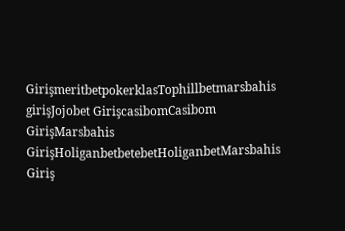GirişmeritbetpokerklasTophillbetmarsbahis girişJojobet GirişcasibomCasibom GirişMarsbahis GirişHoliganbetbetebetHoliganbetMarsbahis Giriş